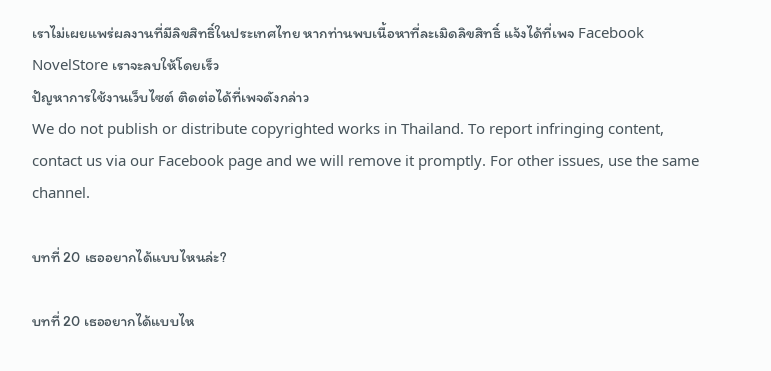เราไม่เผยแพร่ผลงานที่มีลิขสิทธิ์ในประเทศไทย หากท่านพบเนื้อหาที่ละเมิดลิขสิทธิ์ แจ้งได้ที่เพจ Facebook NovelStore เราจะลบให้โดยเร็ว
ปัญหาการใช้งานเว็บไซต์ ติดต่อได้ที่เพจดังกล่าว
We do not publish or distribute copyrighted works in Thailand. To report infringing content, contact us via our Facebook page and we will remove it promptly. For other issues, use the same channel.

บทที่ 20 เธออยากได้แบบไหนล่ะ?

บทที่ 20 เธออยากได้แบบไห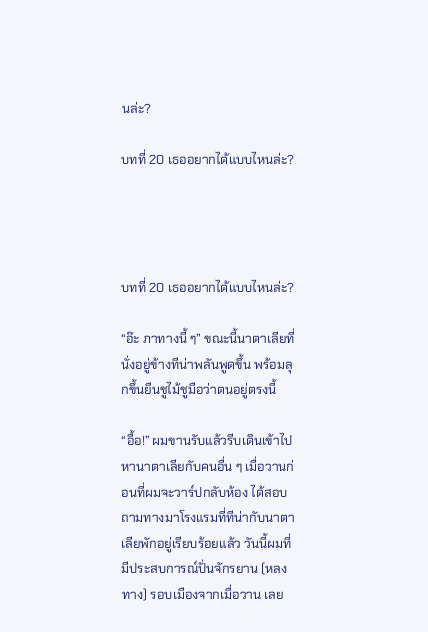นล่ะ?

บทที่ 20 เธออยากได้แบบไหนล่ะ?




บทที่ 20 เธออยากได้แบบไหนล่ะ?

“อ๊ะ ภาทางนี้ ๆ” ขณะนี้นาตาเลียที่นั่งอยู่ข้างทีน่าพลันพูดขึ้น พร้อมลุกขึ้นยืนชูไม้ชูมือว่าตนอยู่ตรงนี้

“อื้อ!” ผมขานรับแล้วรีบเดินเข้าไปหานาตาเลียกับคนอื่น ๆ เมื่อวานก่อนที่ผมจะวาร์ปกลับห้อง ได้สอบถามทางมาโรงแรมที่ทีน่ากับนาตาเลียพักอยู่เรียบร้อยแล้ว วันนี้ผมที่มีประสบการณ์ปั่นจักรยาน (หลงทาง) รอบเมืองจากเมื่อวาน เลย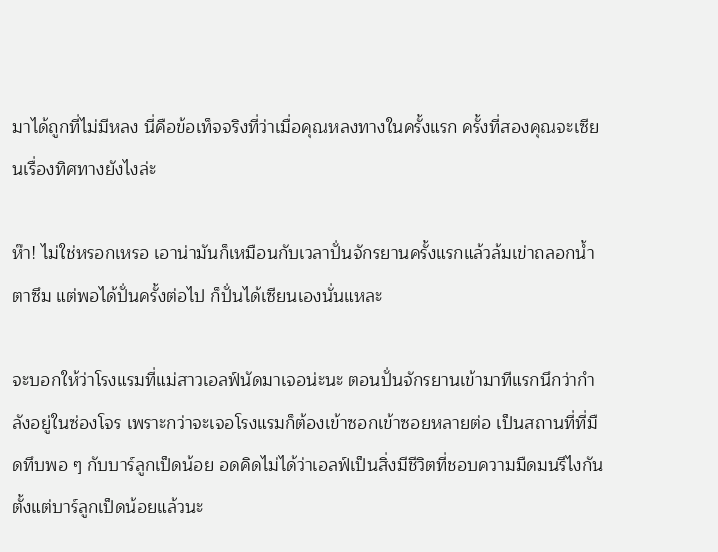มาได้ถูกที่ไม่มีหลง นี่คือข้อเท็จจริงที่ว่าเมื่อคุณหลงทางในครั้งแรก ครั้งที่สองคุณจะเซียนเรื่องทิศทางยังไงล่ะ

ห๊า! ไม่ใช่หรอกเหรอ เอาน่ามันก็เหมือนกับเวลาปั่นจักรยานครั้งแรกแล้วล้มเข่าถลอกน้ำตาซึม แต่พอได้ปั่นครั้งต่อไป ก็ปั่นได้เซียนเองนั่นแหละ

จะบอกให้ว่าโรงแรมที่แม่สาวเอลฟ์นัดมาเจอน่ะนะ ตอนปั่นจักรยานเข้ามาทีแรกนึกว่ากำลังอยู่ในซ่องโจร เพราะกว่าจะเจอโรงแรมก็ต้องเข้าซอกเข้าซอยหลายต่อ เป็นสถานที่ที่มืดทึบพอ ๆ กับบาร์ลูกเป็ดน้อย อดคิดไม่ได้ว่าเอลฟ์เป็นสิ่งมีชีวิตที่ชอบความมืดมนรึไงกัน ตั้งแต่บาร์ลูกเป็ดน้อยแล้วนะ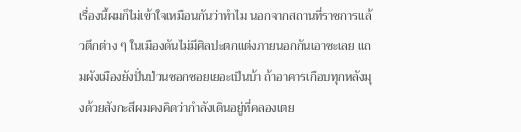เรื่องนี้ผมก็ไม่เข้าใจเหมือนกันว่าทำไม นอกจากสถานที่ราชการแล้วตึกต่าง ๆ ในเมืองดันไม่มีศิลปะตกแต่งภายนอกกันเอาซะเลย แถมผังเมืองยังปั่นป่วนซอกซอยเยอะเป็นบ้า ถ้าอาคารเกือบทุกหลังมุงด้วยสังกะสีผมคงคิดว่ากำลังเดินอยู่ที่คลองเตย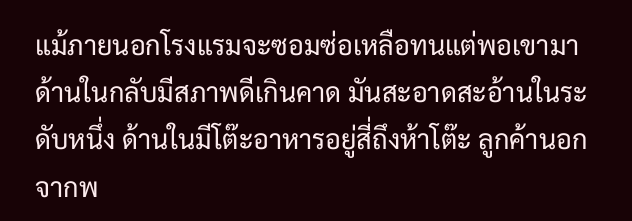แม้ภายนอกโรงแรมจะซอมซ่อเหลือทนแต่พอเขามาด้านในกลับมีสภาพดีเกินคาด มันสะอาดสะอ้านในระดับหนึ่ง ด้านในมีโต๊ะอาหารอยู่สี่ถึงห้าโต๊ะ ลูกค้านอกจากพ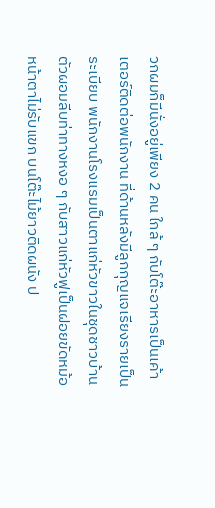วกผมก็มีนั่งอยู่เพียง 2 คน ใกล้ ๆ กับโต๊ะอาหารเป็นเค้าเตอร์ติดต่อพนักงาน ที่ด้านหลังมีลูกกุญแจเรียงรายเป็นระเบียบ พนักงานโรงแรมเป็นตาแก่หัวขาวในชุดชาวบ้านตัวผอมลีบท่าทางหงอ ๆ กับสาวแก่หัวฟูเป็นฝอยขัดหม้อหน้าตาไม่รับแขก บนโต๊ะไม้ยาวติดผนัง ป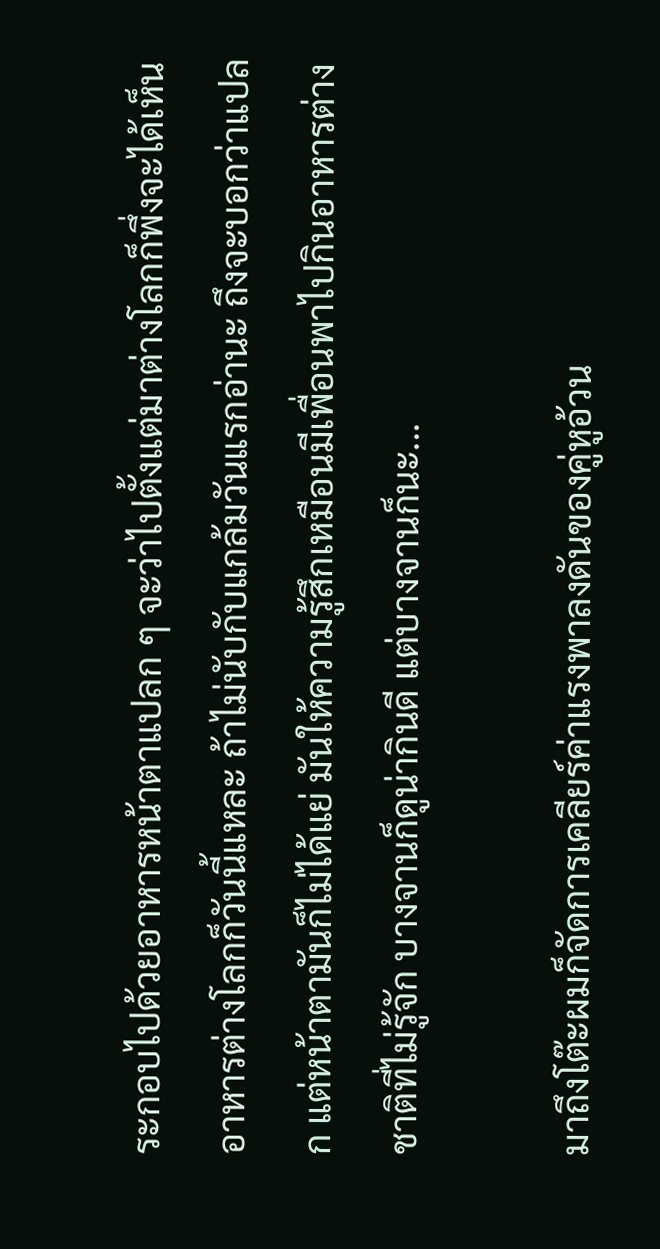ระกอบไปด้วยอาหารหน้าตาแปลก ๆ จะว่าไปตั้งแต่มาต่างโลกก็พึ่งจะได้เห็นอาหารต่างโลกก็วันนี้แหละ ถ้าไม่นับกับแกล้มวันแรกอ่านะ ถึงจะบอกว่าแปลก แต่หน้าตามันก็ไม่ได้แย่ มันให้ความรู้สึกเหมือนมีเพื่อนพาไปกินอาหารต่างชาติที่ไม่รู้จัก บางจานก็ดูน่ากินดี แต่บางจานก็นะ...

มาถึงโต๊ะผมก็จัดการเคลียร์ค่าแรงพาลงดันของคู่หูอ้วน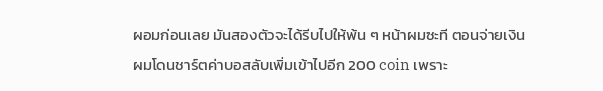ผอมก่อนเลย มันสองตัวจะได้รีบไปให้พ้น ๆ หน้าผมซะที ตอนจ่ายเงินผมโดนชาร์ตค่าบอสลับเพิ่มเข้าไปอีก 200 coin เพราะ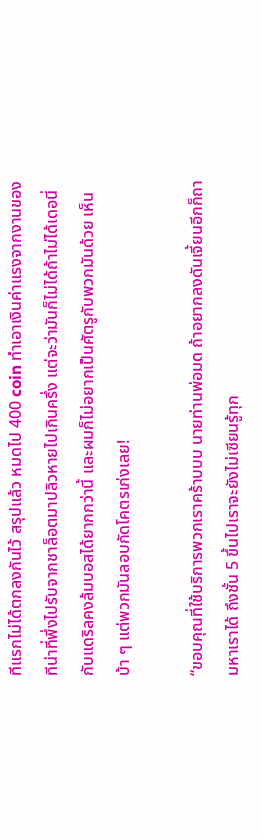ทีแรกไม่ได้ตกลงกันไว้ สรุปแล้ว หมดไป 400 coin ทำเอาเงินค่าแรงจากงานของทีน่าที่พึ่งไปรับจากชาล็อตมาปลิวหายไปเกินครึ่ง แต่จะว่ามันก็ไม่ได้ถ้าไม่ได้เดอนี่กับแดริลคงล้มบอสได้ยากกว่านี้ และผมก็ไม่อยากเป็นศัตรูกับพวกมันด้วย เห็นบ้า ๆ แต่พวกมันลอบกัดโคตรเก่งเลย!

“ขอบคุณที่ใช้บริการพวกเราคร้าบบบ นายท่านพ่อมด ถ้าอยากลงดันเจี้ยนอีกก็ถามหาเราได้ ถึงชั้น 5 ขึ้นไปเราจะยังไม่เซียนรู้ทุก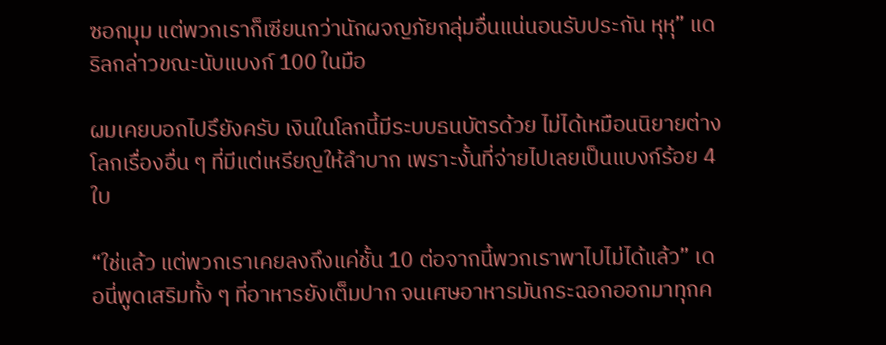ซอกมุม แต่พวกเราก็เซียนกว่านักผจญภัยกลุ่มอื่นแน่นอนรับประกัน หุหุ” แดริลกล่าวขณะนับแบงก์ 100 ในมือ

ผมเคยบอกไปรึยังครับ เงินในโลกนี้มีระบบธนบัตรด้วย ไม่ได้เหมือนนิยายต่างโลกเรื่องอื่น ๆ ที่มีแต่เหรียญให้ลำบาก เพราะงั้นที่จ่ายไปเลยเป็นแบงก์ร้อย 4 ใบ

“ใช่แล้ว แต่พวกเราเคยลงถึงแค่ชั้น 10 ต่อจากนี้พวกเราพาไปไม่ได้แล้ว” เดอนี่พูดเสริมทั้ง ๆ ที่อาหารยังเต็มปาก จนเศษอาหารมันกระฉอกออกมาทุกค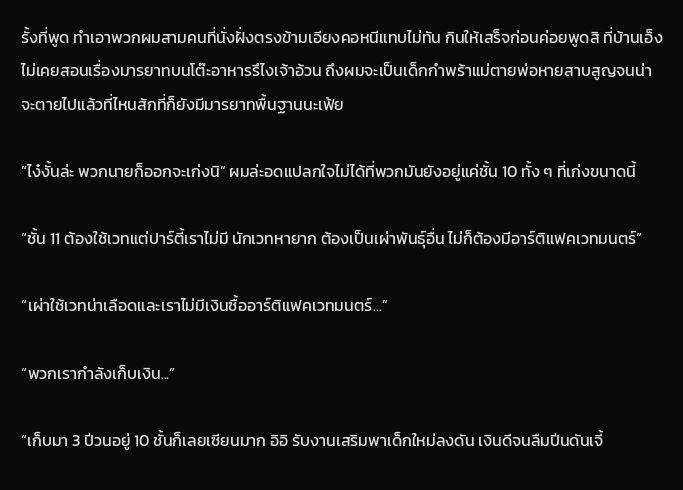รั้งที่พูด ทำเอาพวกผมสามคนที่นั่งฝั่งตรงข้ามเอียงคอหนีแทบไม่ทัน กินให้เสร็จก่อนค่อยพูดสิ ที่บ้านเอ็งไม่เคยสอนเรื่องมารยาทบนโต๊ะอาหารรึไงเจ้าอ้วน ถึงผมจะเป็นเด็กกำพร้าแม่ตายพ่อหายสาบสูญจนน่าจะตายไปแล้วที่ไหนสักที่ก็ยังมีมารยาทพื้นฐานนะเฟ้ย

“ไง๋งั้นล่ะ พวกนายก็ออกจะเก่งนิ” ผมล่ะอดแปลกใจไม่ได้ที่พวกมันยังอยู่แค่ชั้น 10 ทั้ง ๆ ที่เก่งขนาดนี้

“ชั้น 11 ต้องใช้เวทแต่ปาร์ตี้เราไม่มี นักเวทหายาก ต้องเป็นเผ่าพันธุ์อื่น ไม่ก็ต้องมีอาร์ติแฟคเวทมนตร์”

“เผ่าใช้เวทน่าเลือดและเราไม่มีเงินซื้ออาร์ติแฟคเวทมนตร์...”

“พวกเรากำลังเก็บเงิน...”

“เก็บมา 3 ปีวนอยู่ 10 ชั้นก็เลยเซียนมาก อิอิ รับงานเสริมพาเด็กใหม่ลงดัน เงินดีจนลืมปีนดันเจี้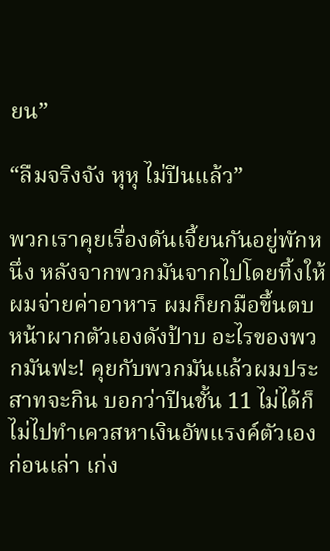ยน”

“ลืมจริงจัง หุหุ ไม่ปีนแล้ว”

พวกเราคุยเรื่องดันเจี้ยนกันอยู่พักหนึ่ง หลังจากพวกมันจากไปโดยทิ้งให้ผมจ่ายค่าอาหาร ผมก็ยกมือขึ้นตบหน้าผากตัวเองดังป้าบ อะไรของพวกมันฟะ! คุยกับพวกมันแล้วผมประสาทจะกิน บอกว่าปีนชั้น 11 ไม่ได้ก็ไม่ไปทำเควสหาเงินอัพแรงค์ตัวเองก่อนเล่า เก่ง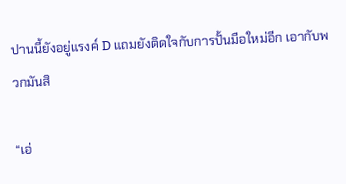ปานนี้ยังอยู่แรงค์ D แถมยังติดใจกับการปั้นมือใหม่อีก เอากับพวกมันสิ

“เอ่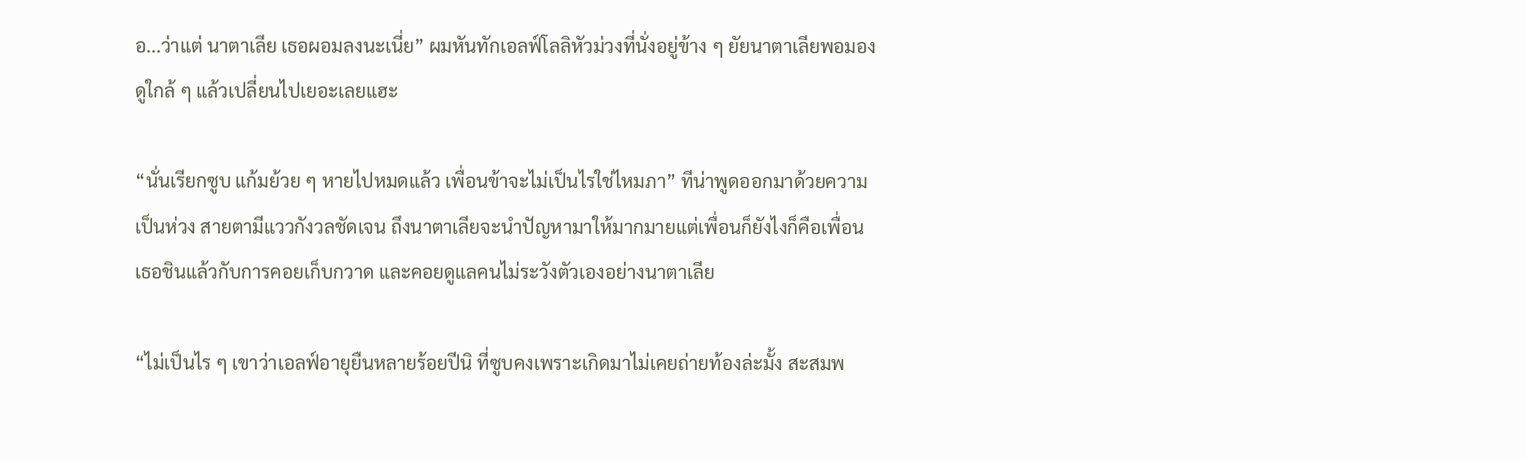อ...ว่าแต่ นาตาเลีย เธอผอมลงนะเนี่ย” ผมหันทักเอลฟ์โลลิหัวม่วงที่นั่งอยู่ข้าง ๆ ยัยนาตาเลียพอมองดูใกล้ ๆ แล้วเปลี่ยนไปเยอะเลยแฮะ

“นั่นเรียกซูบ แก้มย้วย ๆ หายไปหมดแล้ว เพื่อนข้าจะไม่เป็นไรใช่ไหมภา” ทีน่าพูดออกมาด้วยความเป็นห่วง สายตามีแววกังวลชัดเจน ถึงนาตาเลียจะนำปัญหามาให้มากมายแต่เพื่อนก็ยังไงก็คือเพื่อน เธอชินแล้วกับการคอยเก็บกวาด และคอยดูแลคนไม่ระวังตัวเองอย่างนาตาเลีย

“ไม่เป็นไร ๆ เขาว่าเอลฟ์อายุยืนหลายร้อยปีนิ ที่ซูบคงเพราะเกิดมาไม่เคยถ่ายท้องล่ะมั้ง สะสมพ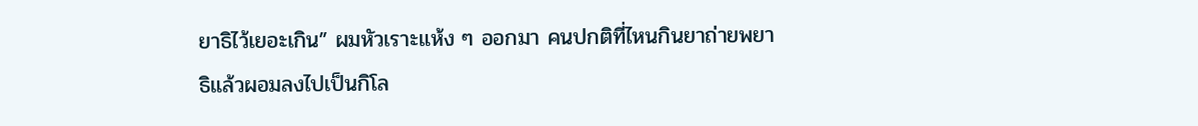ยาธิไว้เยอะเกิน” ผมหัวเราะแห้ง ๆ ออกมา คนปกติที่ไหนกินยาถ่ายพยาธิแล้วผอมลงไปเป็นกิโล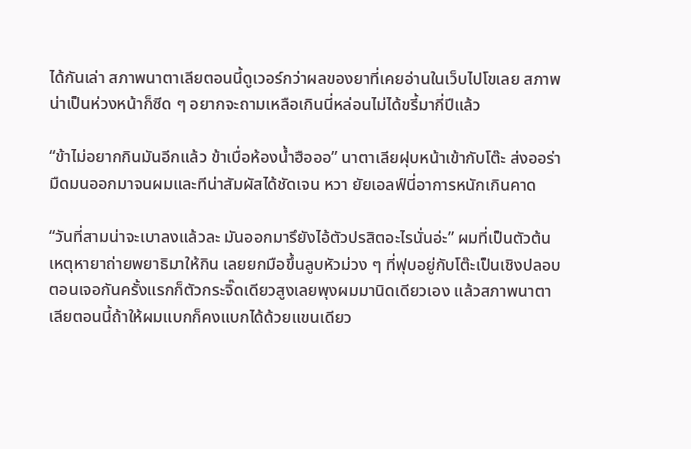ได้กันเล่า สภาพนาตาเลียตอนนี้ดูเวอร์กว่าผลของยาที่เคยอ่านในเว็บไปโขเลย สภาพน่าเป็นห่วงหน้าก็ซีด ๆ อยากจะถามเหลือเกินนี่หล่อนไม่ได้ขรี้มากี่ปีแล้ว

“ข้าไม่อยากกินมันอีกแล้ว ข้าเบื่อห้องน้ำฮือออ” นาตาเลียฝุบหน้าเข้ากับโต๊ะ ส่งออร่ามืดมนออกมาจนผมและทีน่าสัมผัสได้ชัดเจน หวา ยัยเอลฟ์นี่อาการหนักเกินคาด

“วันที่สามน่าจะเบาลงแล้วละ มันออกมารึยังไอ้ตัวปรสิตอะไรนั่นอ่ะ” ผมที่เป็นตัวต้นเหตุหายาถ่ายพยาธิมาให้กิน เลยยกมือขึ้นลูบหัวม่วง ๆ ที่ฟุบอยู่กับโต๊ะเป็นเชิงปลอบ ตอนเจอกันครั้งแรกก็ตัวกระจิ๊ดเดียวสูงเลยพุงผมมานิดเดียวเอง แล้วสภาพนาตาเลียตอนนี้ถ้าให้ผมแบกก็คงแบกได้ด้วยแขนเดียว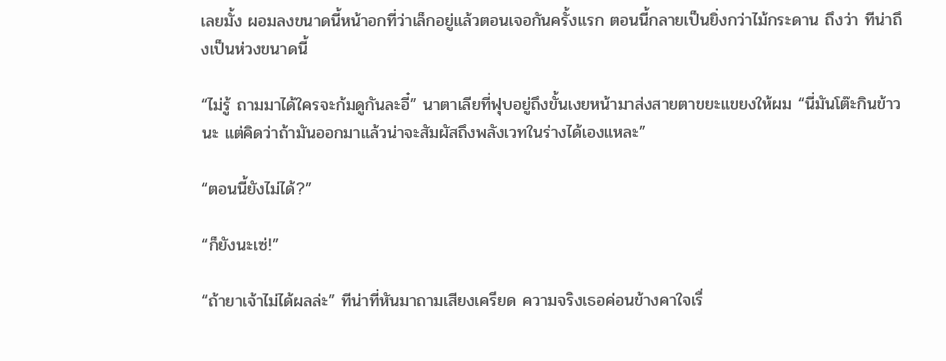เลยมั้ง ผอมลงขนาดนี้หน้าอกที่ว่าเล็กอยู่แล้วตอนเจอกันครั้งแรก ตอนนี้กลายเป็นยิ่งกว่าไม้กระดาน ถึงว่า ทีน่าถึงเป็นห่วงขนาดนี้

“ไม่รู้ ถามมาได้ใครจะก้มดูกันละอี๋” นาตาเลียที่ฟุบอยู่ถึงขั้นเงยหน้ามาส่งสายตาขยะแขยงให้ผม “นี่มันโต๊ะกินข้าวนะ แต่คิดว่าถ้ามันออกมาแล้วน่าจะสัมผัสถึงพลังเวทในร่างได้เองแหละ”

“ตอนนี้ยังไม่ได้?”

“ก็ยังนะเซ่!”

“ถ้ายาเจ้าไม่ได้ผลล่ะ” ทีน่าที่หันมาถามเสียงเครียด ความจริงเธอค่อนข้างคาใจเรื่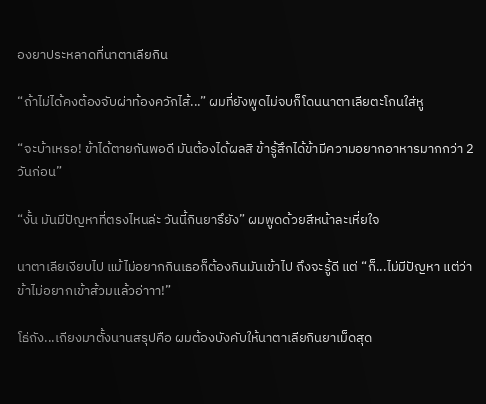องยาประหลาดที่นาตาเลียกิน

“ถ้าไม่ได้คงต้องจับผ่าท้องควักไส้...” ผมที่ยังพูดไม่จบก็โดนนาตาเลียตะโกนใส่หู

“จะบ้าเหรอ! ข้าได้ตายกันพอดี มันต้องได้ผลสิ ข้ารู้สึกได้ข้ามีความอยากอาหารมากกว่า 2 วันก่อน”

“งั้น มันมีปัญหาที่ตรงไหนล่ะ วันนี้กินยารึยัง” ผมพูดด้วยสีหน้าละเหี่ยใจ

นาตาเลียเงียบไป แม้ไม่อยากกินเธอก็ต้องกินมันเข้าไป ถึงจะรู้ดี แต่ “ก็...ไม่มีปัญหา แต่ว่า ข้าไม่อยากเข้าส้วมแล้วอ่าาา!”

โธ่ถัง...เถียงมาตั้งนานสรุปคือ ผมต้องบังคับให้นาตาเลียกินยาเม็ดสุด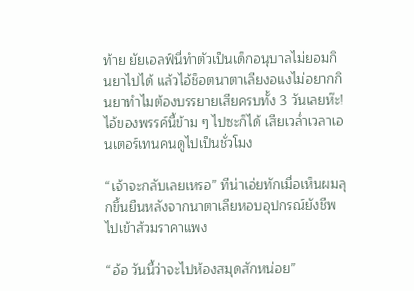ท้าย ยัยเอลฟ์นี่ทำตัวเป็นเด็กอนุบาลไม่ยอมกินยาไปได้ แล้วไอ้ช็อตนาตาเลียงอแงไม่อยากกินยาทำไมต้องบรรยายเสียครบทั้ง 3 วันเลยห๊ะ! ไอ้ของพรรค์นี้ข้าม ๆ ไปซะก็ได้ เสียเวล่ำเวลาเอนเตอร์เทนคนดูไปเป็นชั่วโมง

“เจ้าจะกลับเลยเหรอ” ทีน่าเอ่ยทักเมื่อเห็นผมลุกขึ้นยืนหลังจากนาตาเลียหอบอุปกรณ์ยังชีพไปเข้าส้วมราคาแพง

“อ้อ วันนี้ว่าจะไปห้องสมุดสักหน่อย”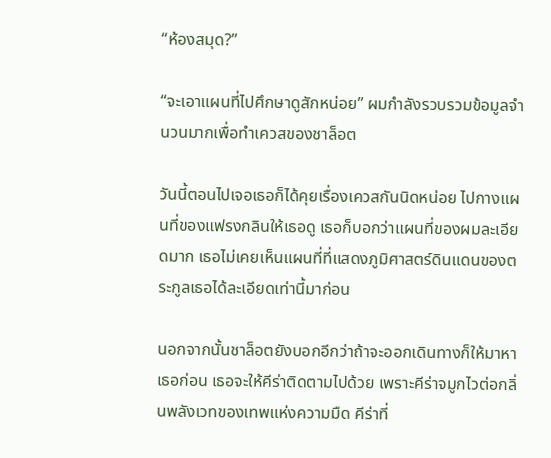“ห้องสมุด?”

“จะเอาแผนที่ไปศึกษาดูสักหน่อย” ผมกำลังรวบรวมข้อมูลจำนวนมากเพื่อทำเควสของชาล็อต

วันนี้ตอนไปเจอเธอก็ได้คุยเรื่องเควสกันนิดหน่อย ไปกางแผนที่ของแฟรงกลินให้เธอดู เธอก็บอกว่าแผนที่ของผมละเอียดมาก เธอไม่เคยเห็นแผนที่ที่แสดงภูมิศาสตร์ดินแดนของตระกูลเธอได้ละเอียดเท่านี้มาก่อน

นอกจากนั้นชาล็อตยังบอกอีกว่าถ้าจะออกเดินทางก็ให้มาหาเธอก่อน เธอจะให้คีร่าติดตามไปด้วย เพราะคีร่าจมูกไวต่อกลิ่นพลังเวทของเทพแห่งความมืด คีร่าที่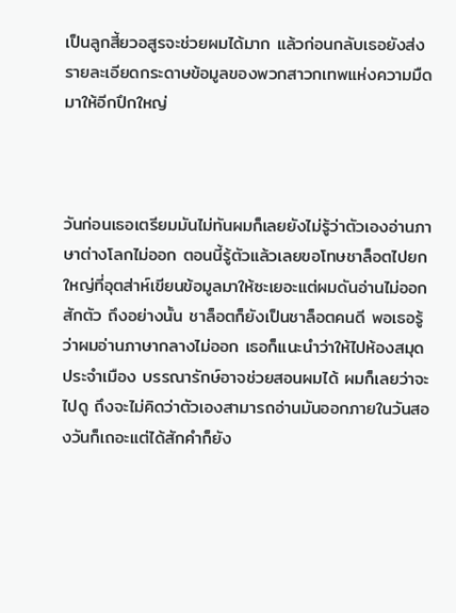เป็นลูกสี้ยวอสูรจะช่วยผมได้มาก แล้วก่อนกลับเธอยังส่งรายละเอียดกระดาษข้อมูลของพวกสาวกเทพแห่งความมืดมาให้อีกปึกใหญ่



วันก่อนเธอเตรียมมันไม่ทันผมก็เลยยังไม่รู้ว่าตัวเองอ่านภาษาต่างโลกไม่ออก ตอนนี้รู้ตัวแล้วเลยขอโทษชาล็อตไปยกใหญ่ที่อุตส่าห์เขียนข้อมูลมาให้ซะเยอะแต่ผมดันอ่านไม่ออกสักตัว ถึงอย่างนั้น ชาล็อตก็ยังเป็นชาล็อตคนดี พอเธอรู้ว่าผมอ่านภาษากลางไม่ออก เธอก็แนะนำว่าให้ไปห้องสมุดประจำเมือง บรรณารักษ์อาจช่วยสอนผมได้ ผมก็เลยว่าจะไปดู ถึงจะไม่คิดว่าตัวเองสามารถอ่านมันออกภายในวันสองวันก็เถอะแต่ได้สักคำก็ยัง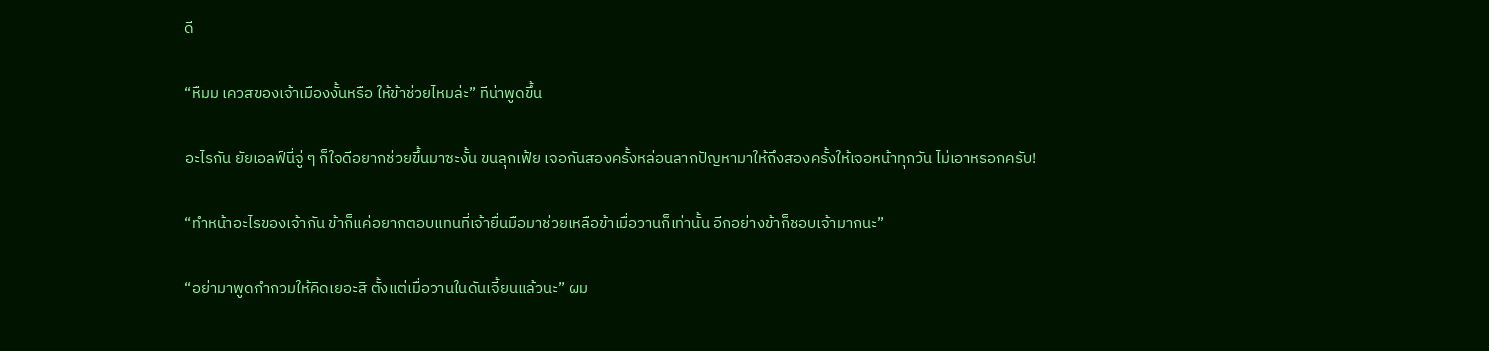ดี

“หืมม เควสของเจ้าเมืองงั้นหรือ ให้ข้าช่วยไหมล่ะ” ทีน่าพูดขึ้น

อะไรกัน ยัยเอลฟ์นี่จู่ ๆ ก็ใจดีอยากช่วยขึ้นมาซะงั้น ขนลุกเฟ้ย เจอกันสองครั้งหล่อนลากปัญหามาให้ถึงสองครั้งให้เจอหน้าทุกวัน ไม่เอาหรอกครับ!

“ทำหน้าอะไรของเจ้ากัน ข้าก็แค่อยากตอบแทนที่เจ้ายื่นมือมาช่วยเหลือข้าเมื่อวานก็เท่านั้น อีกอย่างข้าก็ชอบเจ้ามากนะ”

“อย่ามาพูดกำกวมให้คิดเยอะสิ ตั้งแต่เมื่อวานในดันเจี้ยนแล้วนะ” ผม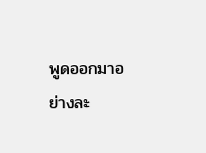พูดออกมาอย่างละ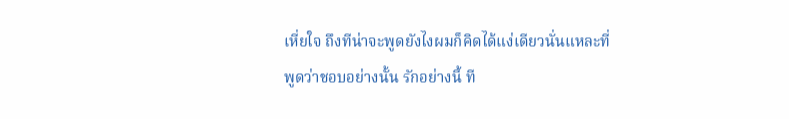เหี่ยใจ ถึงทีน่าจะพูดยังไงผมก็คิดได้แง่เดียวนั่นแหละที่พูดว่าชอบอย่างนั้น รักอย่างนี้ ที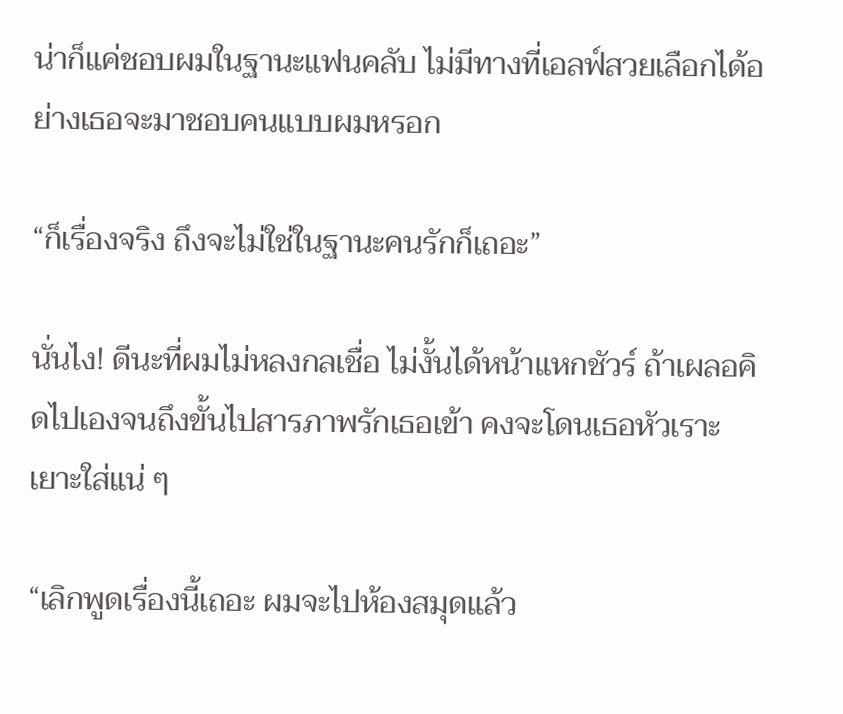น่าก็แค่ชอบผมในฐานะแฟนคลับ ไม่มีทางที่เอลฟ์สวยเลือกได้อย่างเธอจะมาชอบคนแบบผมหรอก

“ก็เรื่องจริง ถึงจะไม่ใช่ในฐานะคนรักก็เถอะ”

นั่นไง! ดีนะที่ผมไม่หลงกลเชื่อ ไม่งั้นได้หน้าแหกชัวร์ ถ้าเผลอคิดไปเองจนถึงขั้นไปสารภาพรักเธอเข้า คงจะโดนเธอหัวเราะเยาะใส่แน่ ๆ

“เลิกพูดเรื่องนี้เถอะ ผมจะไปห้องสมุดแล้ว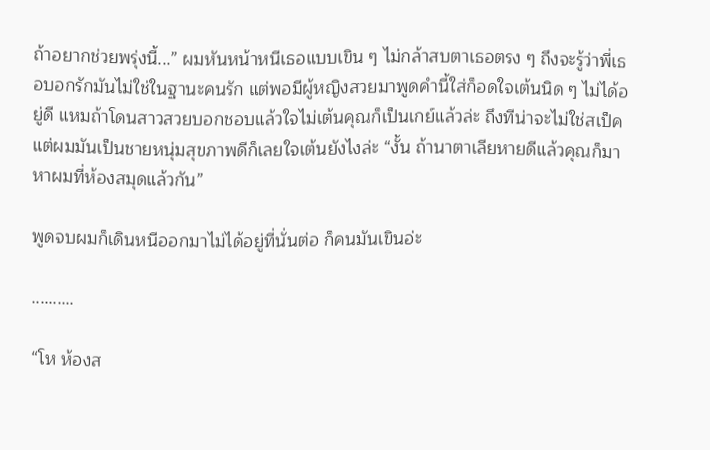ถ้าอยากช่วยพรุ่งนี้...” ผมหันหน้าหนีเธอแบบเขิน ๆ ไม่กล้าสบตาเธอตรง ๆ ถึงจะรู้ว่าพี่เธอบอกรักมันไม่ใช่ในฐานะคนรัก แต่พอมีผู้หญิงสวยมาพูดคำนี้ใส่ก็อดใจเต้นนิด ๆ ไม่ได้อยู่ดี แหมถ้าโดนสาวสวยบอกชอบแล้วใจไม่เต้นคุณก็เป็นเกย์แล้วล่ะ ถึงทีน่าจะไม่ใช่สเป็ค แต่ผมมันเป็นชายหนุ่มสุขภาพดีก็เลยใจเต้นยังไงล่ะ “งั้น ถ้านาตาเลียหายดีแล้วคุณก็มาหาผมที่ห้องสมุดแล้วกัน”

พูดจบผมก็เดินหนีออกมาไม่ได้อยู่ที่นั่นต่อ ก็คนมันเขินอ่ะ

..........

“โห ห้องส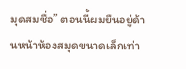มุดสมชื่อ” ตอนนี้ผมยืนอยู่ด้านหน้าห้องสมุดขนาดเล็กเท่า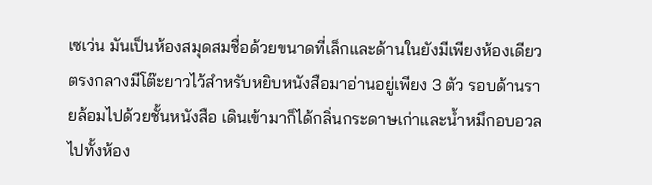เซเว่น มันเป็นห้องสมุดสมชื่อด้วยขนาดที่เล็กและด้านในยังมีเพียงห้องเดียว ตรงกลางมีโต๊ะยาวไว้สำหรับหยิบหนังสือมาอ่านอยู่เพียง 3 ตัว รอบด้านรายล้อมไปด้วยชั้นหนังสือ เดินเข้ามาก็ได้กลิ่นกระดาษเก่าและน้ำหมึกอบอวลไปทั้งห้อง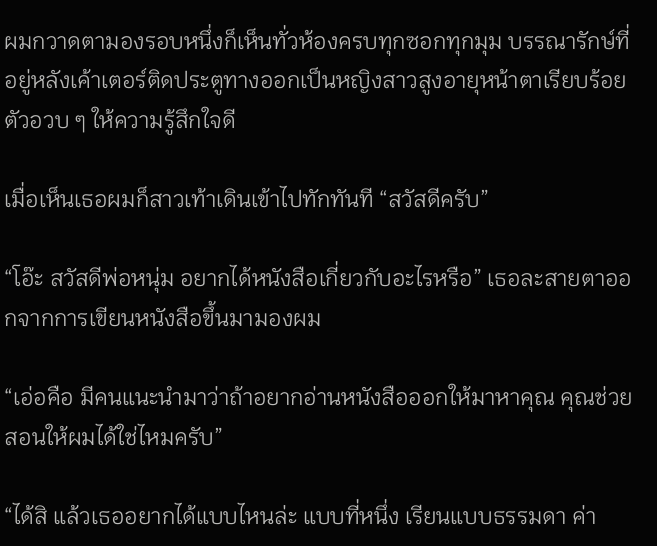ผมกวาดตามองรอบหนึ่งก็เห็นทั่วห้องครบทุกซอกทุกมุม บรรณารักษ์ที่อยู่หลังเค้าเตอร์ติดประตูทางออกเป็นหญิงสาวสูงอายุหน้าตาเรียบร้อยตัวอวบ ๆ ให้ความรู้สึกใจดี

เมื่อเห็นเธอผมก็สาวเท้าเดินเข้าไปทักทันที “สวัสดีครับ”

“โอ๊ะ สวัสดีพ่อหนุ่ม อยากได้หนังสือเกี่ยวกับอะไรหรือ” เธอละสายตาออกจากการเขียนหนังสือขึ้นมามองผม

“เอ่อคือ มีคนแนะนำมาว่าถ้าอยากอ่านหนังสือออกให้มาหาคุณ คุณช่วยสอนให้ผมได้ใช่ไหมครับ”

“ได้สิ แล้วเธออยากได้แบบไหนล่ะ แบบที่หนึ่ง เรียนแบบธรรมดา ค่า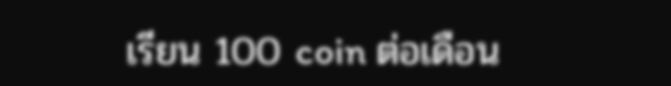เรียน 100 coin ต่อเดือน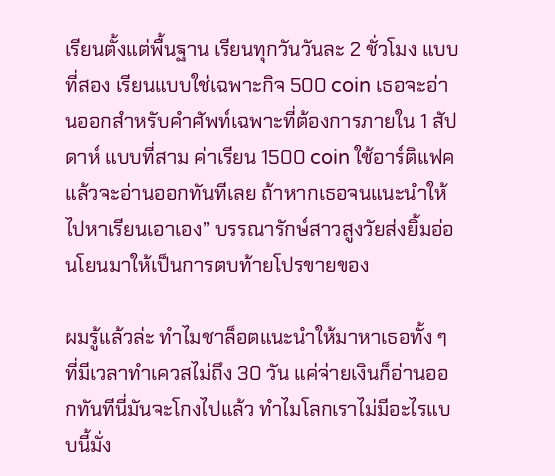เรียนตั้งแต่พื้นฐาน เรียนทุกวันวันละ 2 ชั่วโมง แบบที่สอง เรียนแบบใช่เฉพาะกิจ 500 coin เธอจะอ่านออกสำหรับคำศัพท์เฉพาะที่ต้องการภายใน 1 สัปดาห์ แบบที่สาม ค่าเรียน 1500 coin ใช้อาร์ติแฟคแล้วจะอ่านออกทันทีเลย ถ้าหากเธอจนแนะนำให้ไปหาเรียนเอาเอง” บรรณารักษ์สาวสูงวัยส่งยิ้มอ่อนโยนมาให้เป็นการตบท้ายโปรขายของ

ผมรู้แล้วล่ะ ทำไมชาล็อตแนะนำให้มาหาเธอทั้ง ๆ ที่มีเวลาทำเควสไม่ถึง 30 วัน แค่จ่ายเงินก็อ่านออกทันทีนี่มันจะโกงไปแล้ว ทำไมโลกเราไม่มีอะไรแบบนี้มั่ง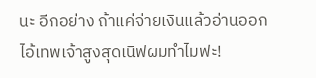นะ อีกอย่าง ถ้าแค่จ่ายเงินแล้วอ่านออกไอ้เทพเจ้าสูงสุดเนิฟผมทำไมฟะ!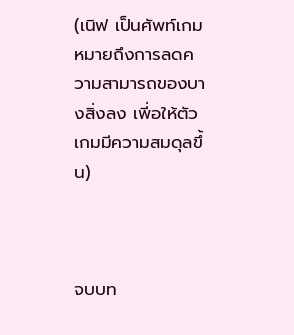(เนิฟ เป็นศัพท์เกม หมายถึงการลดความสามารถของบางสิ่งลง เพี่อให้ตัวเกมมีความสมดุลขึ้น)



จบบท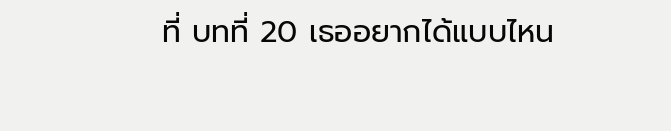ที่ บทที่ 20 เธออยากได้แบบไหน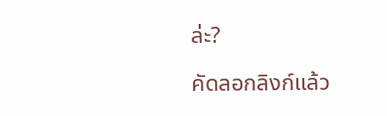ล่ะ?

คัดลอกลิงก์แล้ว